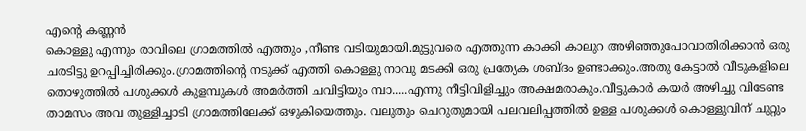എന്റെ കണ്ണൻ
കൊള്ളു എന്നും രാവിലെ ഗ്രാമത്തിൽ എത്തും ,നീണ്ട വടിയുമായി.മുട്ടുവരെ എത്തുന്ന കാക്കി കാലുറ അഴിഞ്ഞുപോവാതിരിക്കാൻ ഒരു ചരടിട്ടു ഉറപ്പിച്ചിരിക്കും.ഗ്രാമത്തിന്റെ നടുക്ക് എത്തി കൊള്ളു നാവു മടക്കി ഒരു പ്രത്യേക ശബ്ദം ഉണ്ടാക്കും.അതു കേട്ടാൽ വീടുകളിലെ തൊഴുത്തിൽ പശുക്കൾ കുളമ്പുകൾ അമർത്തി ചവിട്ടിയും മ്പാ.....എന്നു നീട്ടിവിളിച്ചും അക്ഷമരാകും.വീട്ടുകാർ കയർ അഴിച്ചു വിടേണ്ട താമസം അവ തുള്ളിച്ചാടി ഗ്രാമത്തിലേക്ക് ഒഴുകിയെത്തും. വലുതും ചെറുതുമായി പലവലിപ്പത്തിൽ ഉള്ള പശുക്കൾ കൊള്ളുവിന് ചുറ്റും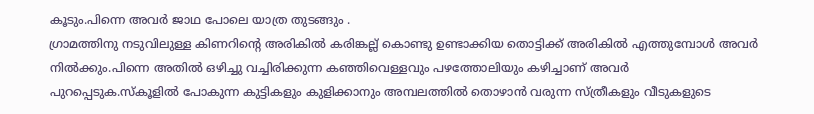കൂടും.പിന്നെ അവർ ജാഥ പോലെ യാത്ര തുടങ്ങും .
ഗ്രാമത്തിനു നടുവിലുള്ള കിണറിന്റെ അരികിൽ കരിങ്കല്ല് കൊണ്ടു ഉണ്ടാക്കിയ തൊട്ടിക്ക് അരികിൽ എത്തുമ്പോൾ അവർ നിൽക്കും.പിന്നെ അതിൽ ഒഴിച്ചു വച്ചിരിക്കുന്ന കഞ്ഞിവെള്ളവും പഴത്തോലിയും കഴിച്ചാണ് അവർ പുറപ്പെടുക.സ്കൂളിൽ പോകുന്ന കുട്ടികളും കുളിക്കാനും അമ്പലത്തിൽ തൊഴാൻ വരുന്ന സ്ത്രീകളും വീടുകളുടെ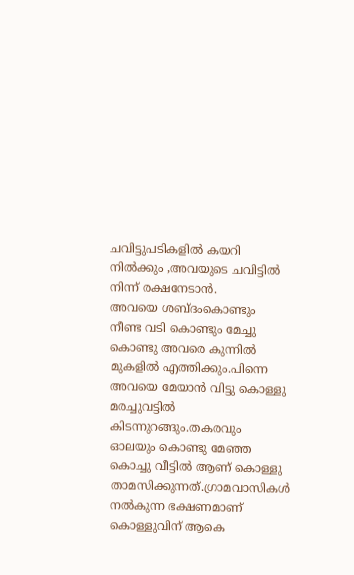ചവിട്ടുപടികളിൽ കയറി നിൽക്കും ,അവയുടെ ചവിട്ടിൽ നിന്ന് രക്ഷനേടാൻ.
അവയെ ശബ്ദംകൊണ്ടും നീണ്ട വടി കൊണ്ടും മേച്ചു കൊണ്ടു അവരെ കുന്നിൽ മുകളിൽ എത്തിക്കും.പിന്നെ അവയെ മേയാൻ വിട്ടു കൊള്ളു മരച്ചുവട്ടിൽ കിടന്നുറങ്ങും.തകരവും ഓലയും കൊണ്ടു മേഞ്ഞ കൊച്ചു വീട്ടിൽ ആണ് കൊള്ളു താമസിക്കുന്നത്.ഗ്രാമവാസികൾ നൽകുന്ന ഭക്ഷണമാണ് കൊള്ളുവിന് ആകെ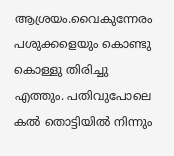ആശ്രയം.വൈകുന്നേരം പശുക്കളെയും കൊണ്ടു കൊള്ളു തിരിച്ചു എത്തും. പതിവുപോലെ കൽ തൊട്ടിയിൽ നിന്നും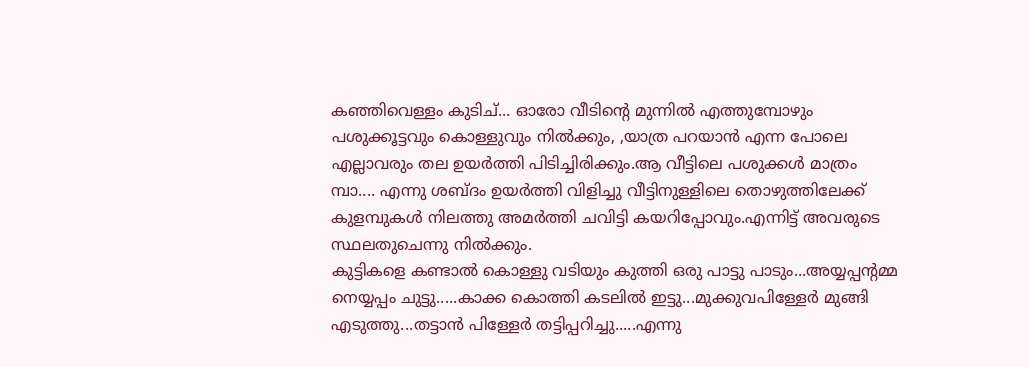കഞ്ഞിവെള്ളം കുടിച്... ഓരോ വീടിന്റെ മുന്നിൽ എത്തുമ്പോഴും പശുക്കൂട്ടവും കൊള്ളുവും നിൽക്കും, ,യാത്ര പറയാൻ എന്ന പോലെ എല്ലാവരും തല ഉയർത്തി പിടിച്ചിരിക്കും.ആ വീട്ടിലെ പശുക്കൾ മാത്രം മ്പാ.... എന്നു ശബ്ദം ഉയർത്തി വിളിച്ചു വീട്ടിനുള്ളിലെ തൊഴുത്തിലേക്ക് കുളമ്പുകൾ നിലത്തു അമർത്തി ചവിട്ടി കയറിപ്പോവും.എന്നിട്ട് അവരുടെ സ്ഥലതുചെന്നു നിൽക്കും.
കുട്ടികളെ കണ്ടാൽ കൊള്ളു വടിയും കുത്തി ഒരു പാട്ടു പാടും...അയ്യപ്പന്റമ്മ നെയ്യപ്പം ചുട്ടു.....കാക്ക കൊത്തി കടലിൽ ഇട്ടു...മുക്കുവപിള്ളേർ മുങ്ങി എടുത്തു...തട്ടാൻ പിള്ളേർ തട്ടിപ്പറിച്ചു.....എന്നു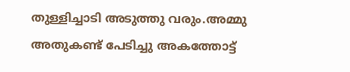തുള്ളിച്ചാടി അടുത്തു വരും.അമ്മു അതുകണ്ട് പേടിച്ചു അകത്തോട്ട്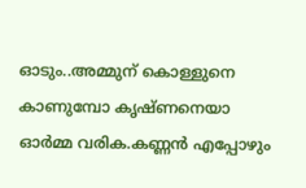ഓടും..അമ്മുന് കൊള്ളുനെ കാണുമ്പോ കൃഷ്ണനെയാ ഓർമ്മ വരിക.കണ്ണൻ എപ്പോഴും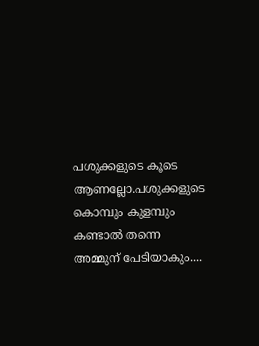പശുക്കളുടെ കൂടെ ആണല്ലോ.പശുക്കളുടെ കൊമ്പും കുളമ്പും കണ്ടാൽ തന്നെ അമ്മുന് പേടിയാകും....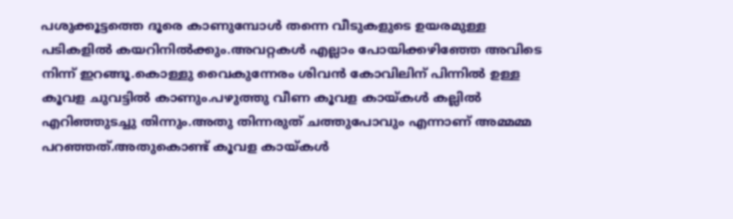പശുക്കൂട്ടത്തെ ദൂരെ കാണുമ്പോൾ തന്നെ വീടുകളുടെ ഉയരമുള്ള പടികളിൽ കയറിനിൽക്കും.അവറ്റകൾ എല്ലാം പോയിക്കഴിഞ്ഞേ അവിടെ നിന്ന് ഇറങ്ങൂ.കൊള്ളു വൈകുന്നേരം ശിവൻ കോവിലിന് പിന്നിൽ ഉള്ള കൂവള ചുവട്ടിൽ കാണും.പഴുത്തു വീണ കൂവള കായ്കൾ കല്ലിൽ എറിഞ്ഞുടച്ചു തിന്നും.അതു തിന്നരുത് ചത്തുപോവും എന്നാണ് അമ്മമ്മ പറഞ്ഞത്.അതുകൊണ്ട് കൂവള കായ്കൾ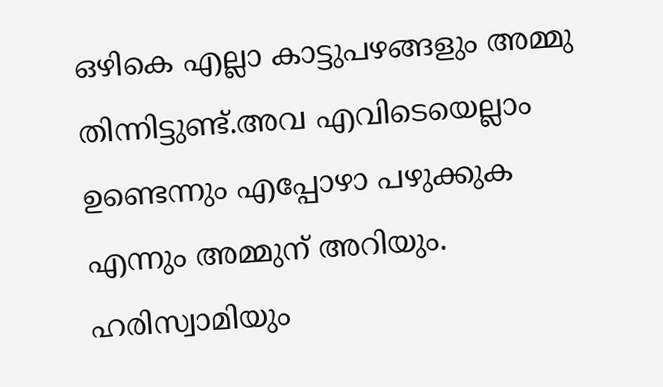ഒഴികെ എല്ലാ കാട്ടുപഴങ്ങളും അമ്മു തിന്നിട്ടുണ്ട്.അവ എവിടെയെല്ലാം ഉണ്ടെന്നും എപ്പോഴാ പഴുക്കുക എന്നും അമ്മുന് അറിയും. ഹരിസ്വാമിയും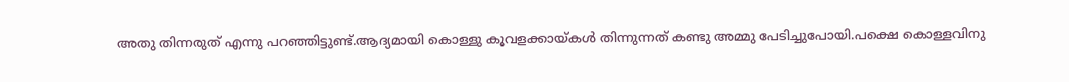അതു തിന്നരുത് എന്നു പറഞ്ഞിട്ടുണ്ട്.ആദ്യമായി കൊള്ളു കൂവളക്കായ്കൾ തിന്നുന്നത് കണ്ടു അമ്മു പേടിച്ചുപോയി.പക്ഷെ കൊള്ളവിനു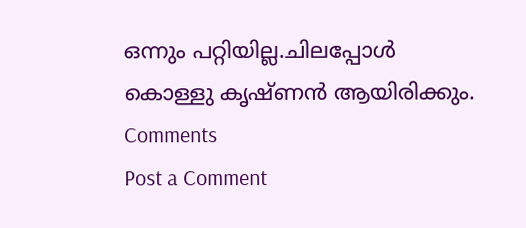ഒന്നും പറ്റിയില്ല.ചിലപ്പോൾ കൊള്ളു കൃഷ്ണൻ ആയിരിക്കും.
Comments
Post a Comment